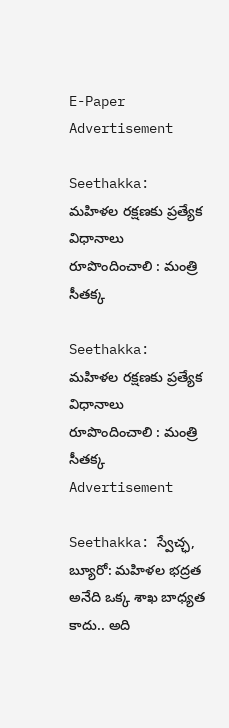E-Paper
Advertisement

Seethakka: మహిళల రక్షణకు ప్రత్యేక విధానాలు రూపొందించాలి : మంత్రి సీతక్క

Seethakka: మహిళల రక్షణకు ప్రత్యేక విధానాలు రూపొందించాలి : మంత్రి సీతక్క
Advertisement

Seethakka: స్వేచ్ఛ, బ్యూరో: మహిళల భద్రత అనేది ఒక్క శాఖ బాధ్యత కాదు.. అది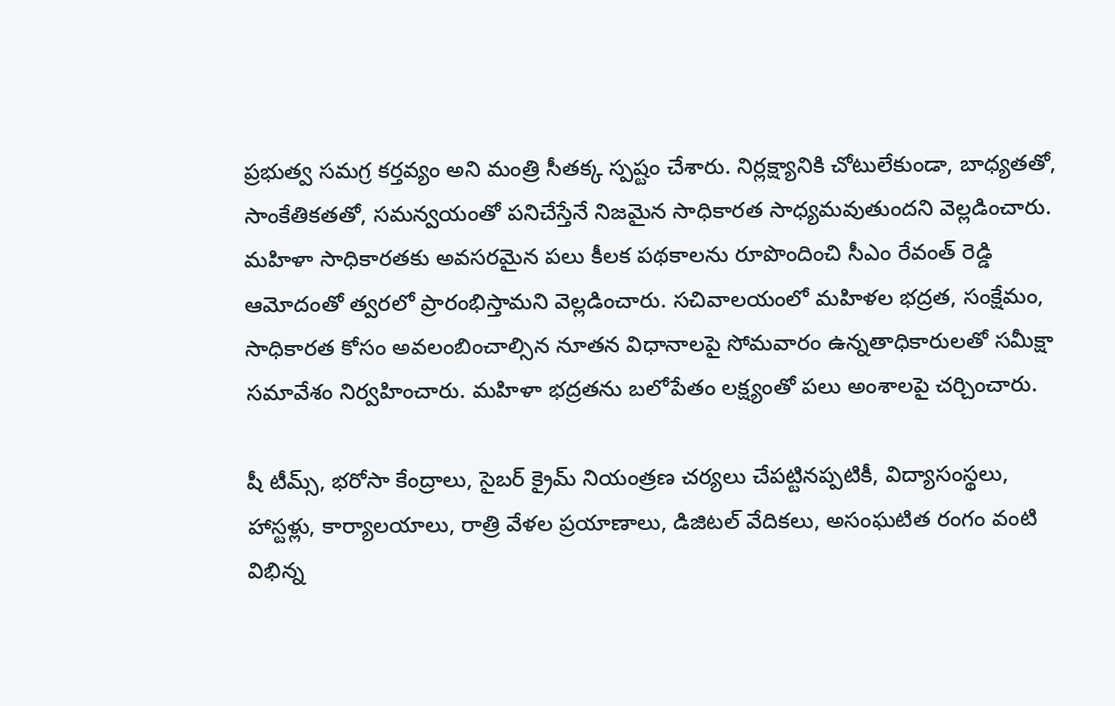ప్రభుత్వ సమగ్ర కర్తవ్యం అని మంత్రి సీతక్క స్పష్టం చేశారు. నిర్లక్ష్యానికి చోటులేకుండా, బాధ్యతతో, సాంకేతికతతో, సమన్వయంతో పనిచేస్తేనే నిజమైన సాధికారత సాధ్యమవుతుందని వెల్లడించారు. మహిళా సాధికారతకు అవసరమైన పలు కీలక పథకాలను రూపొందించి సీఎం రేవంత్ రెడ్డి ఆమోదంతో త్వరలో ప్రారంభిస్తామని వెల్లడించారు. సచివాలయంలో మహిళల భద్రత, సంక్షేమం, సాధికారత కోసం అవలంబించాల్సిన నూతన విధానాలపై సోమవారం ఉన్నతాధికారులతో సమీక్షా సమావేశం నిర్వ‌హించారు. మహిళా భద్రతను బలోపేతం లక్ష్యంతో ప‌లు అంశాల‌పై చ‌ర్చించారు.

షీ టీమ్స్, భరోసా కేంద్రాలు, సైబర్ క్రైమ్ నియంత్రణ చర్యలు చేపట్టినప్పటికీ, విద్యాసంస్థలు, హాస్టళ్లు, కార్యాలయాలు, రాత్రి వేళల ప్రయాణాలు, డిజిటల్ వేదికలు, అసంఘటిత రంగం వంటి విభిన్న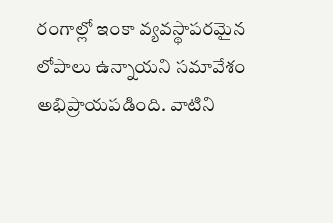రంగాల్లో ఇంకా వ్యవస్థాపరమైన లోపాలు ఉన్నాయని సమావేశం అభిప్రాయ‌ప‌డింది. వాటిని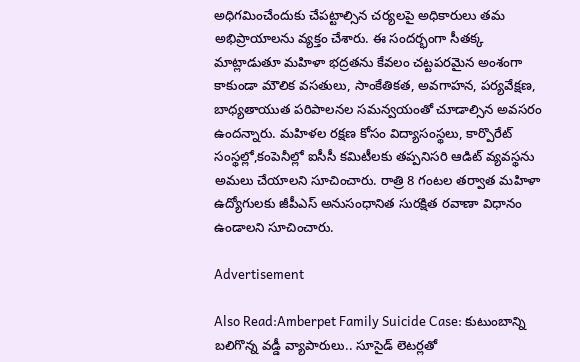అధిగ‌మించేందుకు చేప‌ట్టాల్సిన చ‌ర్య‌ల‌పై అధికారులు త‌మ అభిప్రాయాల‌ను వ్య‌క్తం చేశారు. ఈ సంద‌ర్భంగా సీతక్క మాట్లాడుతూ మహిళా భద్రతను కేవలం చట్టపరమైన అంశంగా కాకుండా మౌలిక వసతులు, సాంకేతికత, అవగాహన, పర్యవేక్షణ, బాధ్యతాయుత పరిపాలనల సమన్వయంతో చూడాల్సిన అవసరం ఉందన్నారు. మహిళల రక్షణ కోసం విద్యాసంస్థలు, కార్పొరేట్ సంస్థల్లో,కంపెనీల్లో ఐసీసీ కమిటీలకు తప్పనిసరి ఆడిట్ వ్యవస్థను అమలు చేయాలని సూచించారు. రాత్రి 8 గంటల తర్వాత మహిళా ఉద్యోగులకు జీపీఎస్ అనుసంధానిత సురక్షిత రవాణా విధానం ఉండాలని సూచించారు.

Advertisement

Also Read:Amberpet Family Suicide Case: కుటుంబాన్ని బలిగొన్న వడ్డీ వ్యాపారులు.. సూసైడ్ లెటర్లతో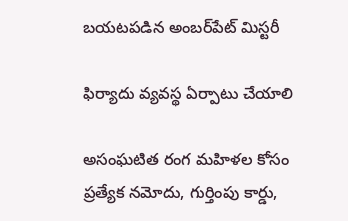బయటపడిన అంబర్‌పేట్‌ మిస్టరీ

ఫిర్యాదు వ్యవస్థ ఏర్పాటు చేయాలి

అసంఘటిత రంగ మహిళల కోసం ప్రత్యేక నమోదు, గుర్తింపు కార్డు,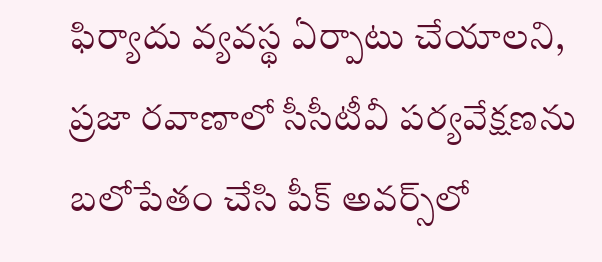ఫిర్యాదు వ్యవస్థ ఏర్పాటు చేయాలని, ప్రజా రవాణాలో సీసీటీవీ పర్యవేక్షణను బలోపేతం చేసి పీక్ అవర్స్‌లో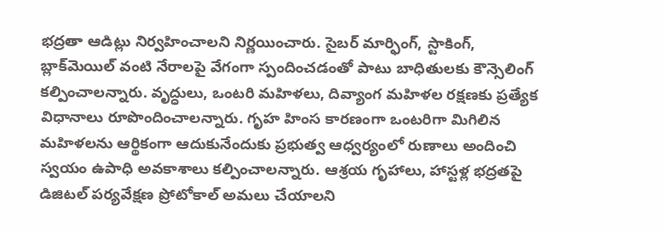భద్రతా ఆడిట్లు నిర్వహించాలని నిర్ణయించారు. సైబర్ మార్ఫింగ్, స్టాకింగ్, బ్లాక్‌మెయిల్ వంటి నేరాలపై వేగంగా స్పందించ‌డంతో పాటు బాధితులకు కౌన్సెలింగ్ కల్పించాలన్నారు. వృద్ధులు, ఒంటరి మహిళలు, దివ్యాంగ మహిళల రక్షణకు ప్రత్యేక విధానాలు రూపొందించాలన్నారు. గృహ హింస కారణంగా ఒంటరిగా మిగిలిన మహిళలను ఆర్థికంగా ఆదుకునేందుకు ప్రభుత్వ ఆధ్వర్యంలో రుణాలు అందించి స్వయం ఉపాధి అవకాశాలు కల్పించాలన్నారు. ఆశ్రయ గృహాలు, హాస్టళ్ల భద్రతపై డిజిటల్ పర్యవేక్షణ ప్రోటోకాల్ అమలు చేయాలని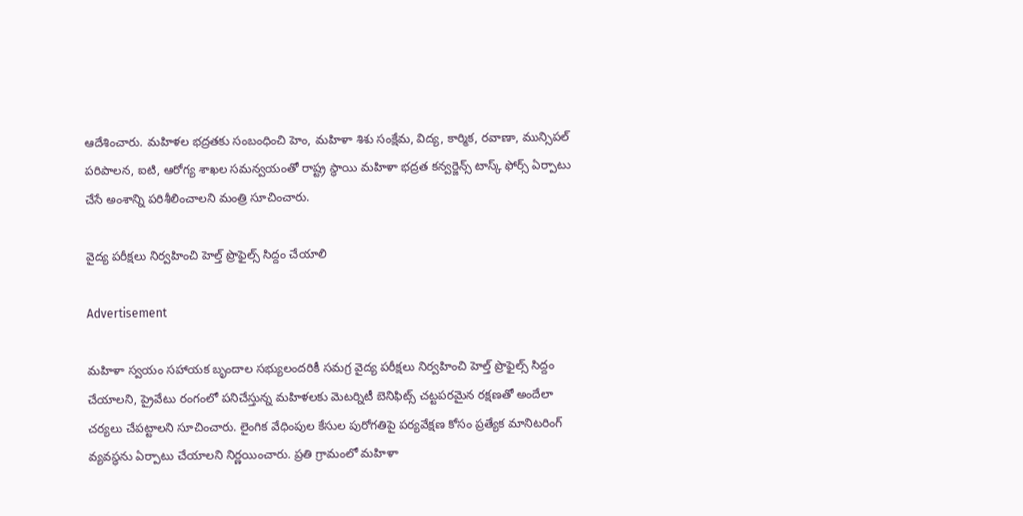ఆదేశించారు. మహిళల భద్రతకు సంబంధించి హెం, మహిళా శిశు సంక్షేమ, విద్య, కార్మిక, రవాణా, మున్సిపల్ పరిపాలన, ఐటి, ఆరోగ్య శాఖల సమన్వయంతో రాష్ట్ర స్థాయి మహిళా భద్రత కన్వర్జెన్స్ టాస్క్ ఫోర్స్ ఏర్పాటు చేసే అంశాన్ని ప‌రిశీలించాలని మంత్రి సూచించారు.

వైద్య పరీక్షలు నిర్వహించి హెల్త్ ప్రొఫైల్స్ సిద్దం చేయాలి

Advertisement

మహిళా స్వయం సహాయక బృందాల సభ్యులందరికీ సమగ్ర వైద్య పరీక్షలు నిర్వహించి హెల్త్ ప్రొఫైల్స్ సిద్దం చేయాలని, ప్రైవేటు రంగంలో పనిచేస్తున్న మహిళలకు మెటర్నిటీ బెనిఫిట్స్ చట్టపరమైన రక్షణతో అందేలా చర్యలు చేపట్టాలని సూచించారు. లైంగిక వేధింపుల కేసుల పురోగతిపై పర్యవేక్షణ కోసం ప్రత్యేక మానిటరింగ్ వ్యవస్థను ఏర్పాటు చేయాలని నిర్ణయించారు. ప్రతి గ్రామంలో మహిళా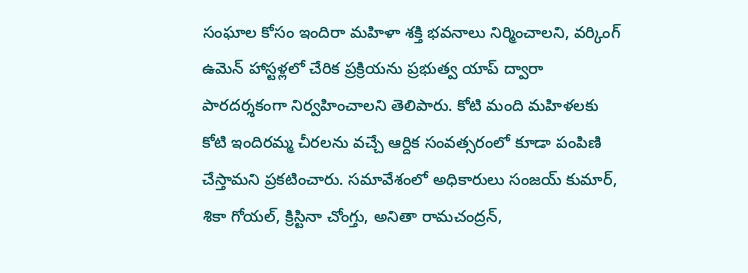సంఘాల కోసం ఇందిరా మహిళా శక్తి భవనాలు నిర్మించాలని, వర్కింగ్ ఉమెన్ హాస్టళ్లలో చేరిక ప్రక్రియను ప్రభుత్వ యాప్ ద్వారా పారదర్శకంగా నిర్వహించాలని తెలిపారు. కోటి మంది మ‌హిళ‌ల‌కు కోటి ఇందిర‌మ్మ చీర‌ల‌ను వ‌చ్చే ఆర్దిక సంవ‌త్స‌రంలో కూడా పంపిణి చేస్తామ‌ని ప్ర‌క‌టించారు. సమావేశంలో అధికారులు సంజయ్ కుమార్, శికా గోయల్, క్రిస్టినా చోంగ్తు, అనితా రామచంద్రన్,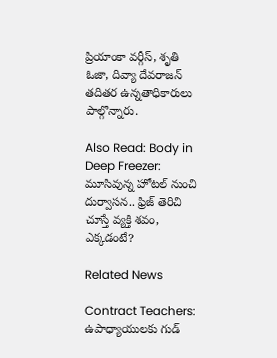ప్రియాంకా వర్గీస్, శృతి ఓజా, దివ్యా దేవరాజన్ తదితర ఉన్నతాధికారులు పాల్గొన్నారు.

Also Read: Body in Deep Freezer: మూసివున్న హోటల్ నుంచి దుర్వాసన.. ఫ్రిజ్ తెరిచి చూస్తే వ్యక్తి శవం, ఎక్కడంటే?

Related News

Contract Teachers: ఉపాధ్యాయులకు గుడ్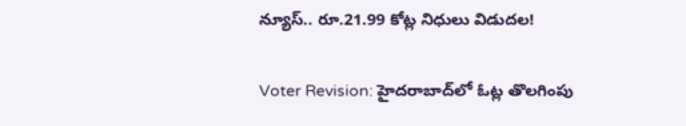న్యూస్.. రూ.21.99 కోట్ల నిధులు విడుదల!

Voter Revision: హైదరాబాద్‌లో ఓట్ల తొలగింపు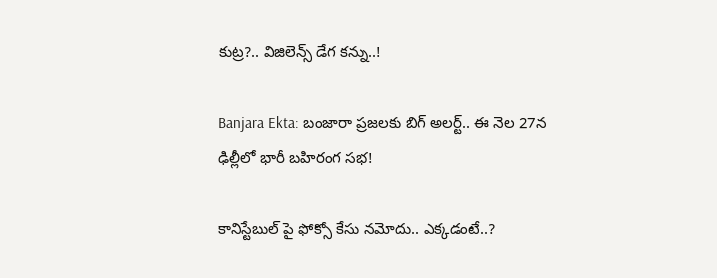కుట్ర?.. విజిలెన్స్ డేగ కన్ను..!

Banjara Ekta: బంజారా ప్రజలకు బిగ్ అలర్ట్.. ఈ నెల 27న ఢిల్లీలో భారీ బహిరంగ సభ!

కానిస్టేబుల్ పై ఫోక్సో కేసు నమోదు.. ఎక్కడంటే..?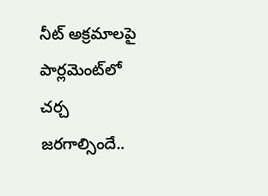నీట్ అక్రమాలపై పార్లమెంట్‌లో చర్చ జరగాల్సిందే..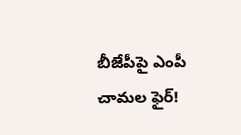బీజేపీపై ఎంపీ చామల ఫైర్!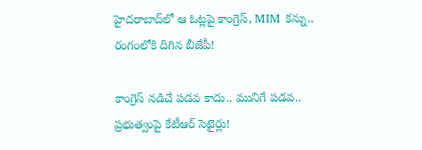హైదరాబాద్‌లో ఆ ఓట్లపై కాంగ్రెస్, MIM కన్ను.. రంగంలోకి దిగిన బీజేపీ!

కాంగ్రెస్ నడిచే పడవ కాదు.. మునిగే పడవ.. ప్రభుత్వంపై కేటీఆర్ సెటైర్లు!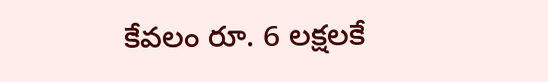కేవలం రూ. 6 లక్షలకే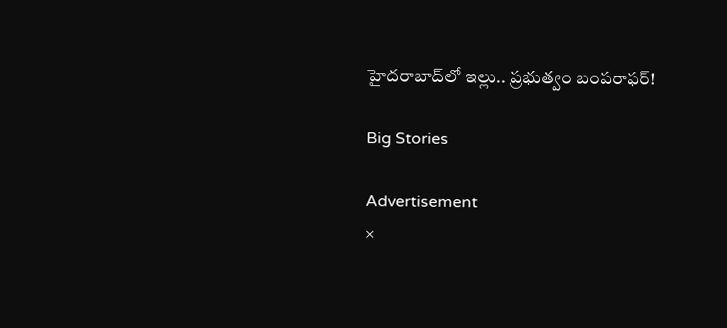హైదరాబాద్‌లో ఇల్లు.. ప్రభుత్వం బంపరాఫర్!

Big Stories

Advertisement
×